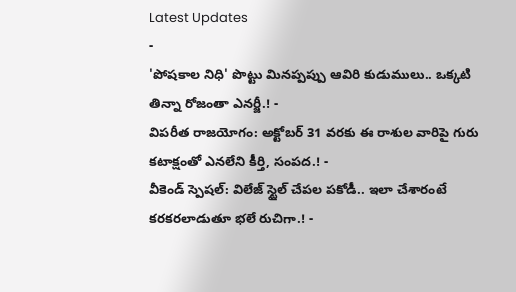Latest Updates
-
'పోషకాల నిధి' పొట్టు మినప్పప్పు ఆవిరి కుడుములు.. ఒక్కటి తిన్నా రోజంతా ఎనర్జీ.! -
విపరీత రాజయోగం: అక్టోబర్ 31 వరకు ఈ రాశుల వారిపై గురు కటాక్షంతో ఎనలేని కీర్తి, సంపద.! -
వీకెండ్ స్పెషల్: విలేజ్ స్టైల్ చేపల పకోడీ.. ఇలా చేశారంటే కరకరలాడుతూ భలే రుచిగా.! -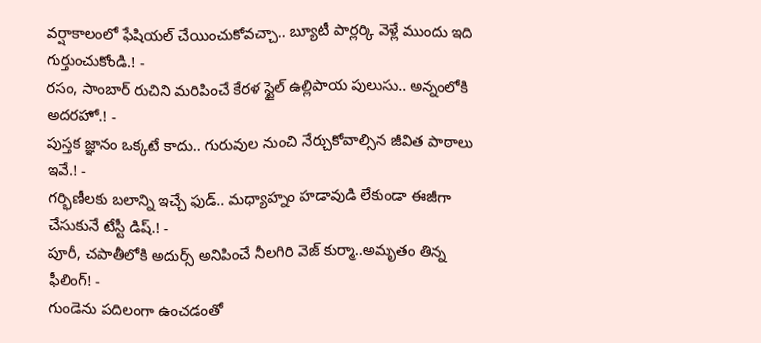వర్షాకాలంలో ఫేషియల్ చేయించుకోవచ్చా.. బ్యూటీ పార్లర్కి వెళ్లే ముందు ఇది గుర్తుంచుకోండి.! -
రసం, సాంబార్ రుచిని మరిపించే కేరళ స్టైల్ ఉల్లిపాయ పులుసు.. అన్నంలోకి అదరహో.! -
పుస్తక జ్ఞానం ఒక్కటే కాదు.. గురువుల నుంచి నేర్చుకోవాల్సిన జీవిత పాఠాలు ఇవే.! -
గర్భిణీలకు బలాన్ని ఇచ్చే ఫుడ్.. మధ్యాహ్నం హడావుడి లేకుండా ఈజీగా చేసుకునే టేస్టీ డిష్.! -
పూరీ, చపాతీలోకి అదుర్స్ అనిపించే నీలగిరి వెజ్ కుర్మా..అమృతం తిన్న ఫీలింగ్! -
గుండెను పదిలంగా ఉంచడంతో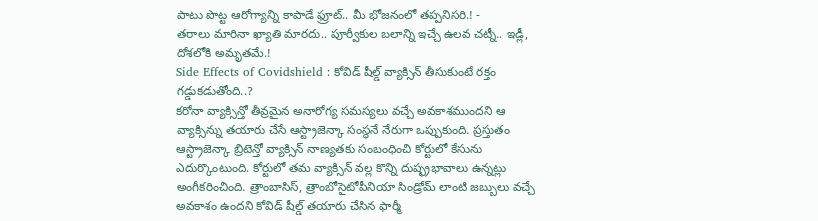పాటు పొట్ట ఆరోగ్యాన్ని కాపాడే ఫ్రూట్.. మీ భోజనంలో తప్పనిసరి.! -
తరాలు మారినా ఖ్యాతి మారదు.. పూర్వీకుల బలాన్ని ఇచ్చే ఉలవ చట్నీ.. ఇడ్లీ, దోశలోకి అమృతమే.!
Side Effects of Covidshield : కోవిడ్ షీల్డ్ వ్యాక్సిన్ తీసుకుంటే రక్తం గడ్డుకడుతోంది..?
కరోనా వ్యాక్సిన్తో తీవ్రమైన అనారోగ్య సమస్యలు వచ్చే అవకాశముందని ఆ వ్యాక్సిన్ను తయారు చేసే ఆస్ట్రాజెన్కా సంస్థనే నేరుగా ఒప్పుకుంది. ప్రస్తుతం ఆస్ట్రాజెన్కా బ్రిటెన్తో వ్యాక్సిన్ నాణ్యతకు సంబంధించి కోర్టులో కేసును ఎదుర్కొంటుంది. కోర్టులో తమ వ్యాక్సిన్ వల్ల కొన్ని దుష్ఫ్రభావాలు ఉన్నట్లు అంగీకరించింది. త్రాంబాసిస్, త్రాంబోసైటోపీనియా సిండ్రోమ్ లాంటి జబ్బులు వచ్చే అవకాశం ఉందని కోవిడ్ షీల్డ్ తయారు చేసిన ఫార్మీ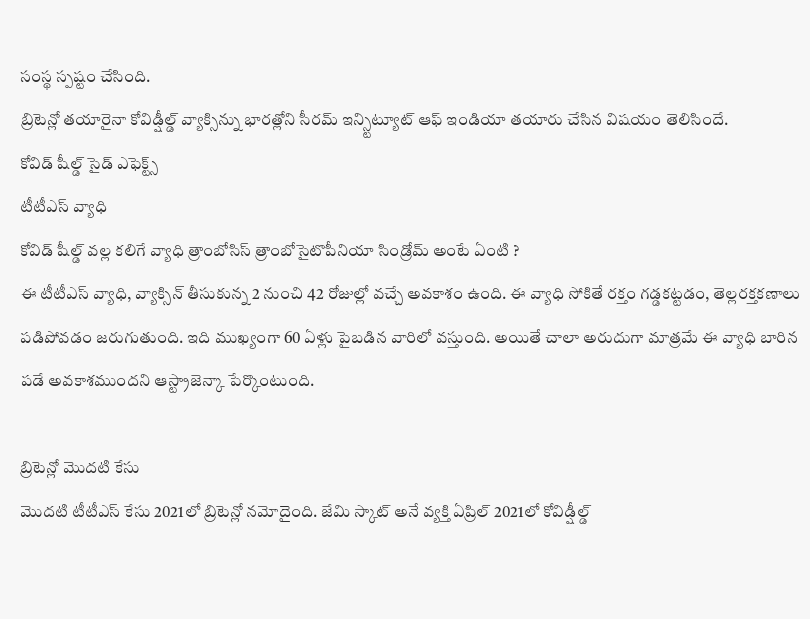సంస్థ స్పష్టం చేసింది.
బ్రిటెన్లో తయారైనా కోవిడ్షీల్డ్ వ్యాక్సిన్ను భారత్లోని సీరమ్ ఇన్స్టిట్యూట్ ఆఫ్ ఇండియా తయారు చేసిన విషయం తెలిసిందే.
కోవిడ్ షీల్డ్ సైడ్ ఎఫెక్ట్స్
టీటీఎస్ వ్యాధి
కోవిడ్ షీల్డ్ వల్ల కలిగే వ్యాధి త్రాంబోసిస్ త్రాంబోసైటొపీనియా సిండ్రోమ్ అంటే ఏంటి ?
ఈ టీటీఎస్ వ్యాధి, వ్యాక్సిన్ తీసుకున్న 2 నుంచి 42 రోజుల్లో వచ్చే అవకాశం ఉంది. ఈ వ్యాధి సోకితే రక్తం గడ్డకట్టడం, తెల్లరక్తకణాలు పడిపోవడం జరుగుతుంది. ఇది ముఖ్యంగా 60 ఏళ్లు పైబడిన వారిలో వస్తుంది. అయితే చాలా అరుదుగా మాత్రమే ఈ వ్యాధి బారిన పడే అవకాశముందని ఆస్ట్రాజెన్కా పేర్కొంటుంది.

బ్రిటెన్లో మొదటి కేసు
మొదటి టీటీఎస్ కేసు 2021లో బ్రిటెన్లో నమోదైంది. జేమి స్కాట్ అనే వ్యక్తి ఏప్రిల్ 2021లో కోవిడ్షీల్డ్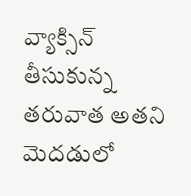వ్యాక్సిన్ తీసుకున్న తరువాత అతని మెదడులో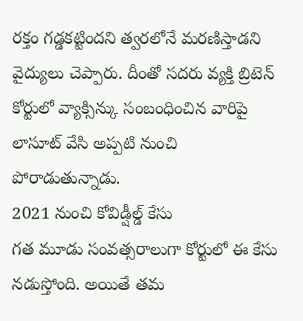రక్తం గడ్డకట్టిందని త్వరలోనే మరణిస్తాడని వైద్యులు చెప్పారు. దీంతో సదరు వ్యక్తి బ్రిటెన్ కోర్టులో వ్యాక్సిన్కు సంబంధించిన వారిపై లాసూట్ వేసి అప్పటి నుంచి పోరాడుతున్నాడు.
2021 నుంచి కోవిడ్షీల్డ్ కేసు
గత మూడు సంవత్సరాలుగా కోర్టులో ఈ కేసు నడుస్తోంది. అయితే తమ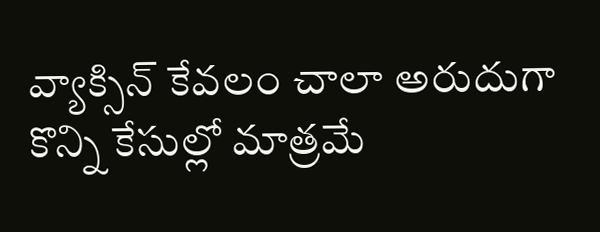వ్యాక్సిన్ కేవలం చాలా అరుదుగా కొన్ని కేసుల్లో మాత్రమే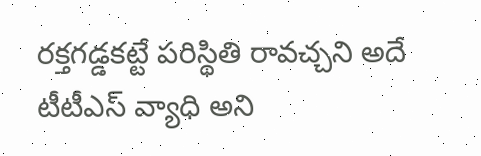రక్తగడ్డకట్టే పరిస్థితి రావచ్చని అదే టీటీఎస్ వ్యాధి అని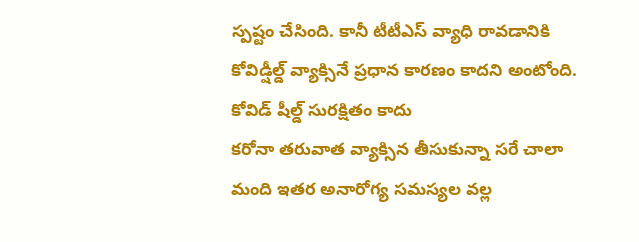స్పష్టం చేసింది. కానీ టీటీఎస్ వ్యాధి రావడానికి కోవిడ్షీల్డ్ వ్యాక్సినే ప్రధాన కారణం కాదని అంటోంది.
కోవిడ్ షీల్డ్ సురక్షితం కాదు
కరోనా తరువాత వ్యాక్సిన తీసుకున్నా సరే చాలా మంది ఇతర అనారోగ్య సమస్యల వల్ల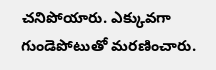చనిపోయారు. ఎక్కువగా గుండెపోటుతో మరణించారు.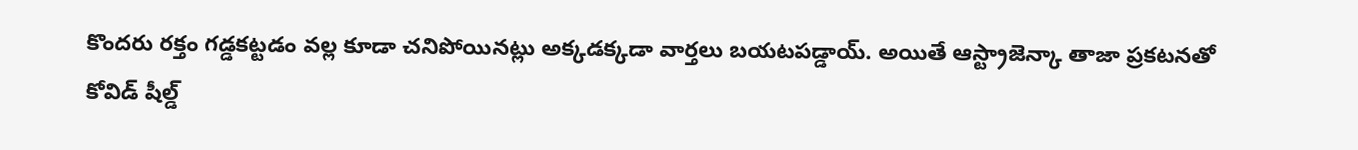కొందరు రక్తం గడ్డకట్టడం వల్ల కూడా చనిపోయినట్లు అక్కడక్కడా వార్తలు బయటపడ్డాయ్. అయితే ఆస్ట్రాజెన్కా తాజా ప్రకటనతో కోవిడ్ షీల్డ్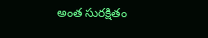అంత సురక్షితం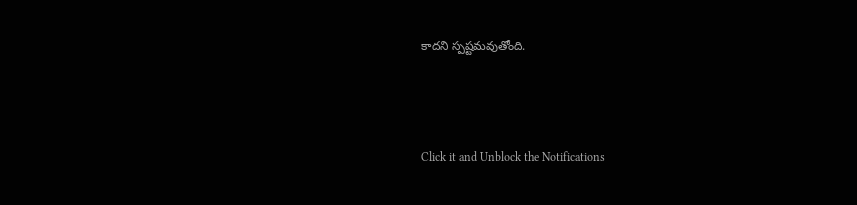కాదని స్పష్టమవుతోంది.



Click it and Unblock the Notifications